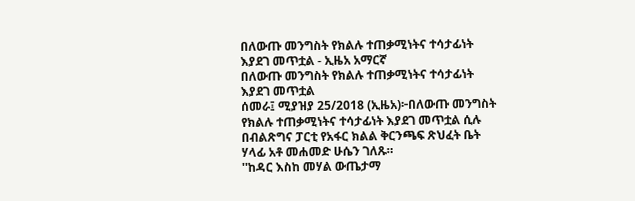በለውጡ መንግስት የክልሉ ተጠቃሚነትና ተሳታፊነት እያደገ መጥቷል - ኢዜአ አማርኛ
በለውጡ መንግስት የክልሉ ተጠቃሚነትና ተሳታፊነት እያደገ መጥቷል
ሰመራ፤ ሚያዝያ 25/2018 (ኢዜአ)፦በለውጡ መንግስት የክልሉ ተጠቃሚነትና ተሳታፊነት እያደገ መጥቷል ሲሉ በብልጽግና ፓርቲ የአፋር ክልል ቅርንጫፍ ጽህፈት ቤት ሃላፊ አቶ መሐመድ ሁሴን ገለጹ።
''ከዳር እስከ መሃል ውጤታማ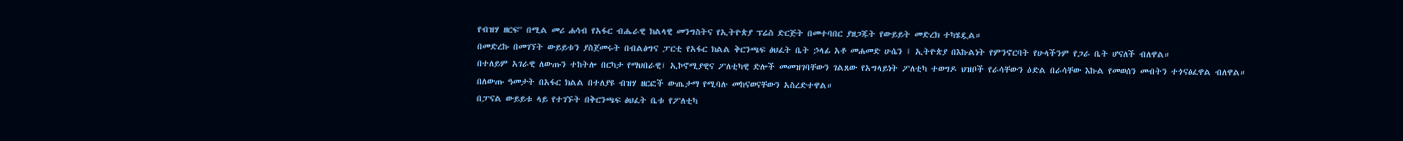የብዝሃ ዘርፍ'' በሚል መሪ ሐሳብ የአፋር ብሔራዊ ክልላዊ መንግስትና የኢትዮጵያ ፕሬስ ድርጅት በመተባበር ያዘጋጁት የውይይት መድረክ ተካሄዷል።
በመድረኩ በመገኘት ውይይቱን ያስጀመሩት በብልፅግና ፓርቲ የአፋር ክልል ቅርንጫፍ ፅህፈት ቤት ኃላፊ አቶ መሐመድ ሁሴን ፤ ኢትዮጵያ በእኩልነት የምንኖርባት የሁላችንም የጋራ ቤት ሆናለች ብለዋል።
በተለይም አገራዊ ለውጡን ተከትሎ በርካታ የማህበራዊ፣ ኢኮኖሚያዊና ፖለቲካዊ ድሎች መመዝገባቸውን ገልጸው የአግላይነት ፖለቲካ ተወግዶ ህዝቦች የራሳቸውን ዕድል በራሳቸው እኩል የመወሰን መብትን ተጎናፅፈዋል ብለዋል።
በለውጡ ዓመታት በአፋር ክልል በተለያዩ ብዝሃ ዘርፎች ውጤታማ የሚባሉ መከናወናቸውን አስረድተዋል።
በፓናል ውይይቱ ላይ የተገኙት በቅርንጫፍ ፅህፈት ቤቱ የፖለቲካ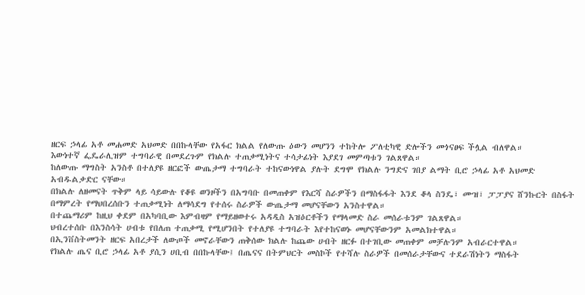ዘርፍ ኃላፊ አቶ መሐመድ አህመድ በበኩላቸው የአፋር ክልል የለውጡ ዕውን መሆንን ተከትሎ ፖለቲካዊ ድሎችን መጎናፀፍ ችሏል ብለዋል።
እውነተኛ ፌዴራሊዝም ተግባራዊ በመደረጉም የክልሉ ተጠቃሚነትና ተሳታፊነት እያደገ መምጣቱን ገልጸዋል።
ከለውጡ ማግስት አንስቶ በተለያዩ ዘርፎች ውጤታማ ተግባራት ተከናውነዋል ያሉት ደግሞ የክልሉ ንግድና ገበያ ልማት ቢሮ ኃላፊ አቶ አህመድ አብዱልቃድር ናቸው።
በክልሉ ለዘመናት ጥቅም ላይ ሳይውሉ የቆዩ ወንዞችን በአግባቡ በመጠቀም የእርሻ ስራዎችን በማስፋፋት እንደ ቆላ ስንዴ፣ ሙዝ፣ ፓፓያና ሸንኩርት በስፋት በማምረት የማህበረሰቡን ተጠቃሚነት ለማሳደግ የተሰሩ ስራዎች ውጤታማ መሆናቸውን አንስተዋል።
በተጨማሪም ከዚህ ቀደም በአካባቢው እምብዛም የማይዘወተሩ አዳዲስ አዝዕርቶችን የማላመድ ስራ መሰራቱንም ገልጸዋል።
ህብረተሰቡ በእንስሳት ሀብቱ የበለጠ ተጠቃሚ የሚሆንበት የተለያዩ ተግባራት እየተከናወኑ መሆናቸውንም አመልክተዋል።
በኢንቨስትመንት ዘርፍ አበረታች ለውጦች መኖራቸውን ጠቅሰው ክልሉ ከጨው ሀብት ዘርፉ በተገቢው መጠቀም መቻሉንም አብራርተዋል።
የክልሉ ጤና ቢሮ ኃላፊ አቶ ያሲን ሀቢብ በበኩላቸው፤ በጤናና በትምህርት መስኮች የተሻሉ ስራዎች በመሰራታቸውና ተደራሽነትን ማስፋት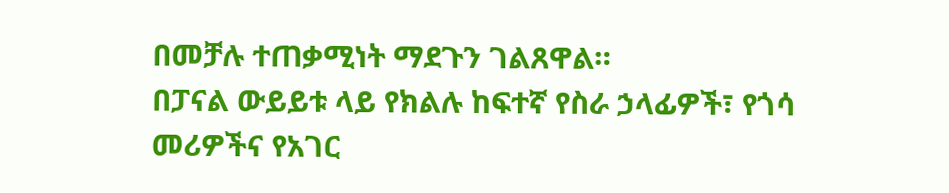በመቻሉ ተጠቃሚነት ማደጉን ገልጸዋል።
በፓናል ውይይቱ ላይ የክልሉ ከፍተኛ የስራ ኃላፊዎች፣ የጎሳ መሪዎችና የአገር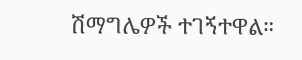ሽማግሌዎች ተገኝተዋል።